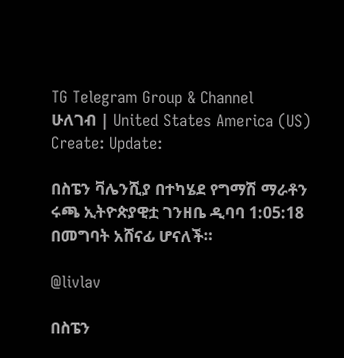TG Telegram Group & Channel
ሁለገብ | United States America (US)
Create: Update:

በስፔን ቫሌንሺያ በተካሄደ የግማሽ ማራቶን ሩጫ ኢትዮጵያዊቷ ገንዘቤ ዲባባ 1:05:18 በመግባት አሸናፊ ሆናለች።

@livlav

በስፔን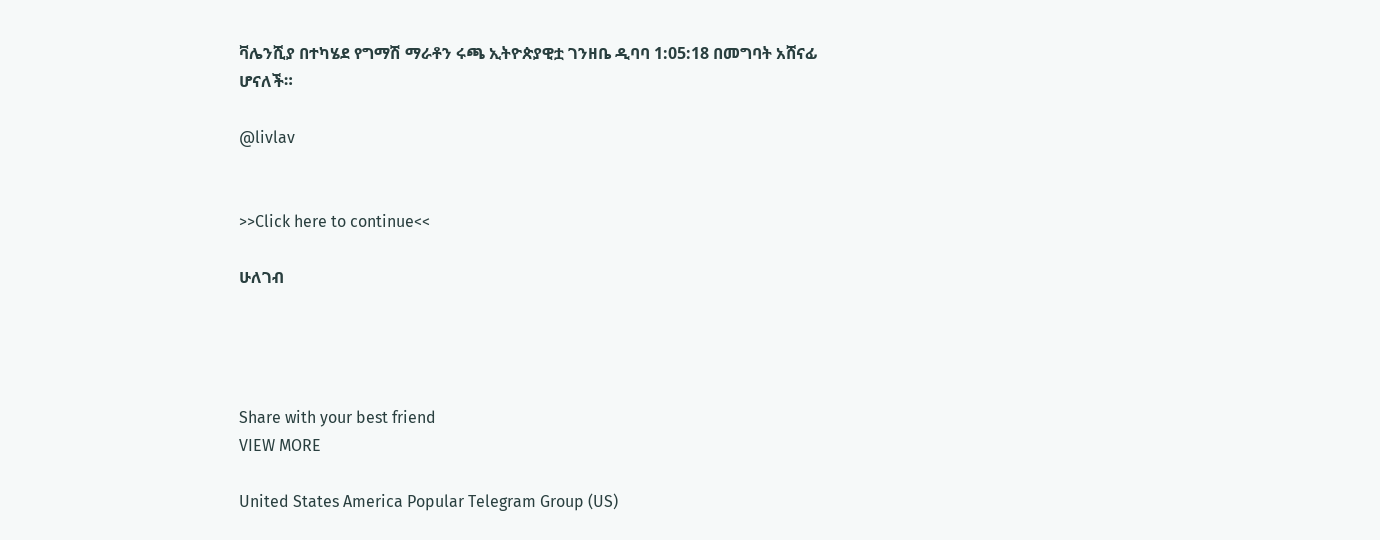ቫሌንሺያ በተካሄደ የግማሽ ማራቶን ሩጫ ኢትዮጵያዊቷ ገንዘቤ ዲባባ 1:05:18 በመግባት አሸናፊ ሆናለች።

@livlav


>>Click here to continue<<

ሁለገብ




Share with your best friend
VIEW MORE

United States America Popular Telegram Group (US)